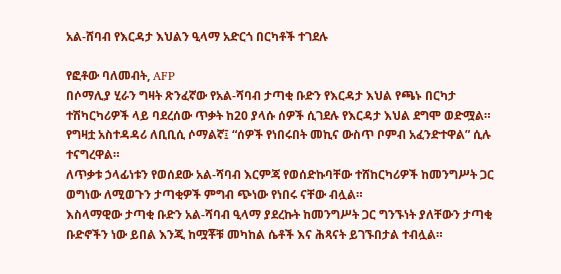አል-ሸባብ የእርዳታ እህልን ዒላማ አድርጎ በርካቶች ተገደሉ

የፎቶው ባለመብት, AFP
በሶማሊያ ሂራን ግዛት ጽንፈኛው የአል-ሻባብ ታጣቂ ቡድን የእርዳታ እህል የጫኑ በርካታ ተሽካርካሪዎች ላይ ባደረሰው ጥቃት ከ20 ያላሱ ሰዎች ሲገደሉ የእርዳታ እህል ደግሞ ወድሟል።
የግዛቷ አስተዳዳሪ ለቢቢሲ ሶማልኛ፤ “ሰዎች የነበሩበት መኪና ውስጥ ቦምብ አፈንድተዋል” ሲሉ ተናግረዋል።
ለጥቃቱ ኃላፊነቱን የወሰደው አል-ሻባብ እርምጃ የወሰድኩባቸው ተሸከርካሪዎች ከመንግሥት ጋር ወግነው ለሚወጉን ታጣቂዎች ምግብ ጭነው የነበሩ ናቸው ብሏል።
እስላማዊው ታጣቂ ቡድን አል-ሻባብ ዒላማ ያደረኩት ከመንግሥት ጋር ግንኙነት ያለቸውን ታጣቂ ቡድኖችን ነው ይበል እንጂ ከሟቾቹ መካከል ሴቶች እና ሕጻናት ይገኙበታል ተብሏል።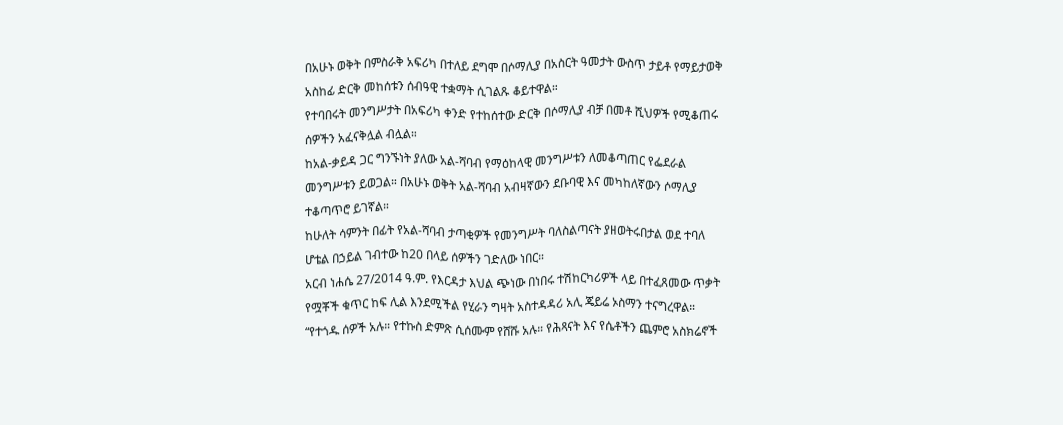በአሁኑ ወቅት በምስራቅ አፍሪካ በተለይ ደግሞ በሶማሊያ በአስርት ዓመታት ውስጥ ታይቶ የማይታወቅ አስከፊ ድርቅ መከሰቱን ሰብዓዊ ተቋማት ሲገልጹ ቆይተዋል።
የተባበሩት መንግሥታት በአፍሪካ ቀንድ የተከሰተው ድርቅ በሶማሊያ ብቻ በመቶ ሺህዎች የሚቆጠሩ ሰዎችን አፈናቅሏል ብሏል።
ከአል-ቃይዳ ጋር ግንኙነት ያለው አል-ሻባብ የማዕከላዊ መንግሥቱን ለመቆጣጠር የፌደራል መንግሥቱን ይወጋል። በአሁኑ ወቅት አል-ሻባብ አብዛኛውን ደቡባዊ እና መካከለኛውን ሶማሊያ ተቆጣጥሮ ይገኛል።
ከሁለት ሳምንት በፊት የአል-ሻባብ ታጣቂዎች የመንግሥት ባለስልጣናት ያዘወትሩበታል ወደ ተባለ ሆቴል በኃይል ገብተው ከ20 በላይ ሰዎችን ገድለው ነበር።
አርብ ነሐሴ 27/2014 ዓ.ም. የእርዳታ እህል ጭነው በነበሩ ተሽከርካሪዎች ላይ በተፈጸመው ጥቃት የሟቾች ቁጥር ከፍ ሊል እንደሚችል የሂራን ግዛት አስተዳዳሪ አሊ ጄይሬ ኦስማን ተናግረዋል።
“የተጎዱ ሰዎች አሉ። የተኩስ ድምጽ ሲሰሙም የሸሹ አሉ። የሕጻናት እና የሴቶችን ጨምሮ አስክሬኖች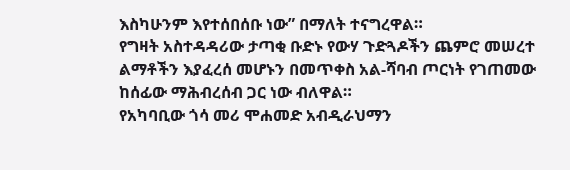እስካሁንም እየተሰበሰቡ ነው” በማለት ተናግረዋል።
የግዛት አስተዳዳሪው ታጣቂ ቡድኑ የውሃ ጉድጓዶችን ጨምሮ መሠረተ ልማቶችን እያፈረሰ መሆኑን በመጥቀስ አል-ሻባብ ጦርነት የገጠመው ከሰፊው ማሕብረሰብ ጋር ነው ብለዋል።
የአካባቢው ጎሳ መሪ ሞሐመድ አብዲራህማን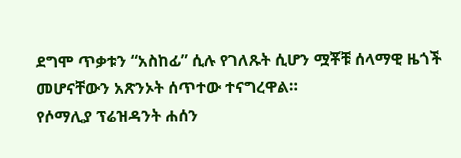ደግሞ ጥቃቱን “አስከፊ” ሲሉ የገለጹት ሲሆን ሟቾቹ ሰላማዊ ዜጎች መሆናቸውን አጽንኦት ሰጥተው ተናግረዋል።
የሶማሊያ ፕሬዝዳንት ሐሰን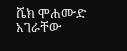ሼክ ሞሐሙድ አገራቸው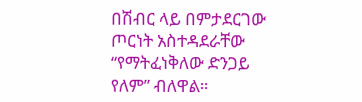በሽብር ላይ በምታደርገው ጦርነት አስተዳደራቸው “የማትፈነቅለው ድንጋይ የለም” ብለዋል።